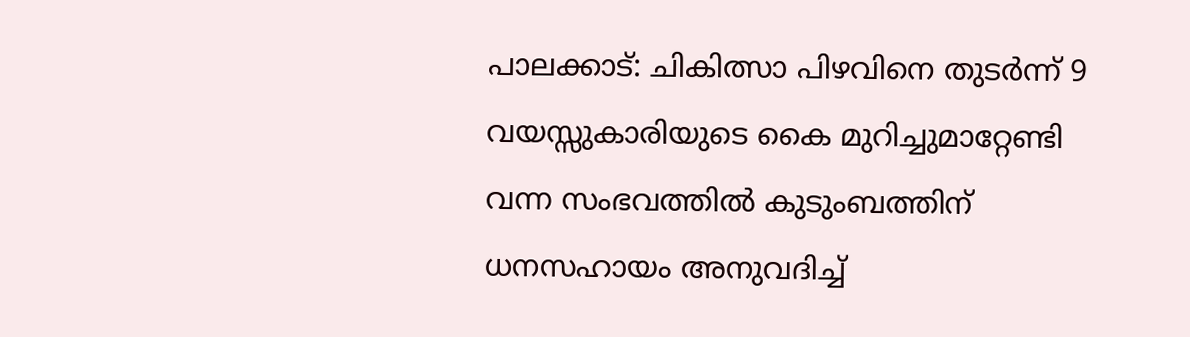പാലക്കാട്: ചികിത്സാ പിഴവിനെ തുടർന്ന് 9 വയസ്സുകാരിയുടെ കൈ മുറിച്ചുമാറ്റേണ്ടി വന്ന സംഭവത്തിൽ കുടുംബത്തിന് ധനസഹായം അനുവദിച്ച്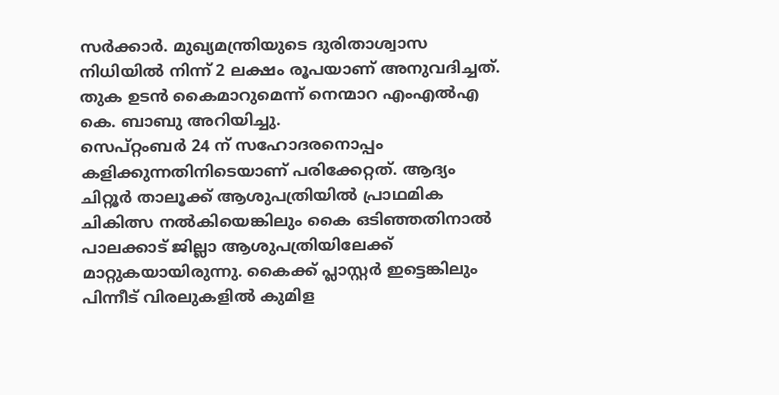സർക്കാർ. മുഖ്യമന്ത്രിയുടെ ദുരിതാശ്വാസ നിധിയിൽ നിന്ന് 2 ലക്ഷം രൂപയാണ് അനുവദിച്ചത്. തുക ഉടൻ കൈമാറുമെന്ന് നെന്മാറ എംഎൽഎ കെ. ബാബു അറിയിച്ചു.
സെപ്റ്റംബർ 24 ന് സഹോദരനൊപ്പം കളിക്കുന്നതിനിടെയാണ് പരിക്കേറ്റത്. ആദ്യം ചിറ്റൂർ താലൂക്ക് ആശുപത്രിയിൽ പ്രാഥമിക ചികിത്സ നൽകിയെങ്കിലും കൈ ഒടിഞ്ഞതിനാൽ പാലക്കാട് ജില്ലാ ആശുപത്രിയിലേക്ക് മാറ്റുകയായിരുന്നു. കൈക്ക് പ്ലാസ്റ്റർ ഇട്ടെങ്കിലും പിന്നീട് വിരലുകളിൽ കുമിള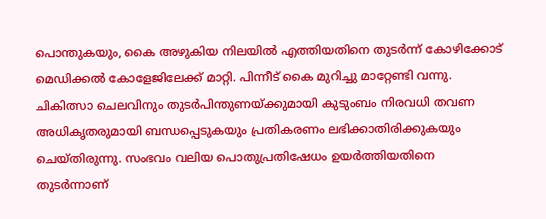പൊന്തുകയും, കൈ അഴുകിയ നിലയിൽ എത്തിയതിനെ തുടർന്ന് കോഴിക്കോട് മെഡിക്കൽ കോളേജിലേക്ക് മാറ്റി. പിന്നീട് കൈ മുറിച്ചു മാറ്റേണ്ടി വന്നു.
ചികിത്സാ ചെലവിനും തുടർപിന്തുണയ്ക്കുമായി കുടുംബം നിരവധി തവണ അധികൃതരുമായി ബന്ധപ്പെടുകയും പ്രതികരണം ലഭിക്കാതിരിക്കുകയും ചെയ്തിരുന്നു. സംഭവം വലിയ പൊതുപ്രതിഷേധം ഉയർത്തിയതിനെ തുടർന്നാണ്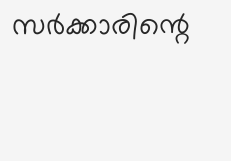സർക്കാരിന്റെ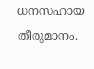ധനസഹായ തീരുമാനം.